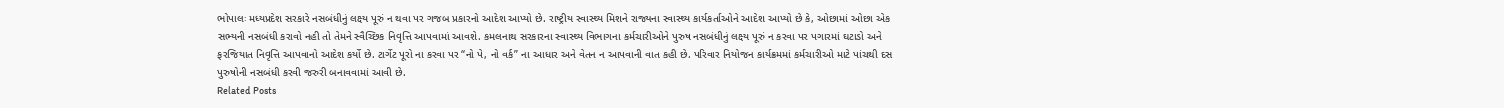ભોપાલઃ મધ્યપ્રદેશ સરકારે નસબંધીનું લક્ષ્ય પૂરું ન થવા પર ગજબ પ્રકારનો આદેશ આપ્યો છે. રાષ્ટ્રીય સ્વાસ્થ્ય મિશને રાજ્યના સ્વાસ્થ્ય કાર્યકર્તાઓને આદેશ આપ્યો છે કે, ઓછામાં ઓછા એક સભ્યની નસબંધી કરાવો નહી તો તેમને સ્વૈચ્છિક નિવૃત્તિ આપવામાં આવશે. કમલનાથ સરકારના સ્વાસ્થ્ય વિભાગના કર્મચારીઓને પુરુષ નસબંધીનું લક્ષ્ય પૂરું ન કરવા પર પગારમાં ઘટાડો અને ફરજિયાત નિવૃત્તિ આપવાનો આદેશ કર્યો છે. ટાર્ગેટ પૂરો ના કરવા પર “નો પે, નો વર્ક” ના આધાર અને વેતન ન આપવાની વાત કહી છે. પરિવાર નિયોજન કાર્યક્રમમાં કર્મચારીઓ માટે પાંચથી દસ પુરુષોની નસબંધી કરવી જરુરી બનાવવામાં આવી છે.
Related Posts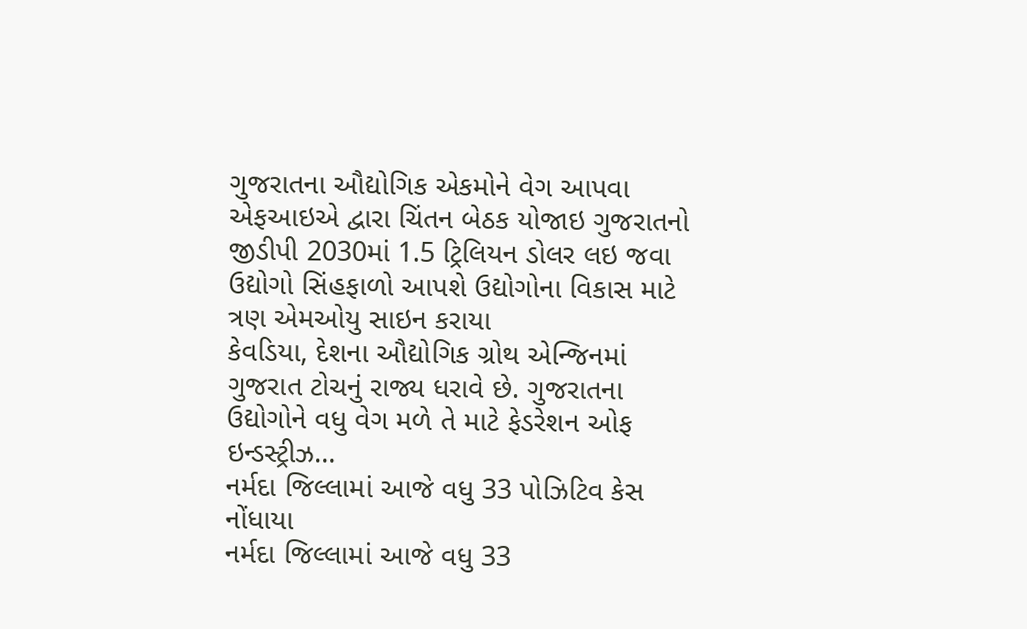ગુજરાતના ઔદ્યોગિક એકમોને વેગ આપવા એફઆઇએ દ્વારા ચિંતન બેઠક યોજાઇ ગુજરાતનો જીડીપી 2030માં 1.5 ટ્રિલિયન ડોલર લઇ જવા ઉદ્યોગો સિંહફાળો આપશે ઉદ્યોગોના વિકાસ માટે ત્રણ એમઓયુ સાઇન કરાયા
કેવડિયા, દેશના ઔદ્યોગિક ગ્રોથ એન્જિનમાં ગુજરાત ટોચનું રાજ્ય ધરાવે છે. ગુજરાતના ઉદ્યોગોને વધુ વેગ મળે તે માટે ફેડરેશન ઓફ ઇન્ડસ્ટ્રીઝ…
નર્મદા જિલ્લામાં આજે વધુ 33 પોઝિટિવ કેસ નોંધાયા
નર્મદા જિલ્લામાં આજે વધુ 33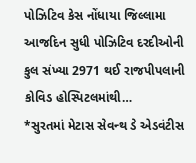પોઝિટિવ કેસ નોંધાયા જિલ્લામા આજદિન સુધી પોઝિટિવ દરદીઓની કુલ સંખ્યા 2971 થઈ રાજપીપલાની કોવિડ હોસ્પિટલમાંથી…
*સુરતમાં મેટાસ સેવન્થ ડે એડવંટીસ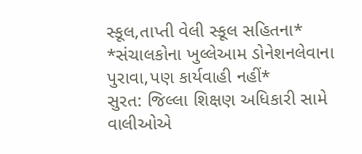સ્કૂલ,તાપ્તી વેલી સ્કૂલ સહિતના* *સંચાલકોના ખુલ્લેઆમ ડોનેશનલેવાના પુરાવા,પણ કાર્યવાહી નહીં*
સુરત: જિલ્લા શિક્ષણ અધિકારી સામે વાલીઓએ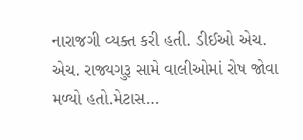નારાજગી વ્યક્ત કરી હતી. ડીઈઓ એચ. એચ. રાજ્યગુરૂ સામે વાલીઓમાં રોષ જોવા મળ્યો હતો.મેટાસ…